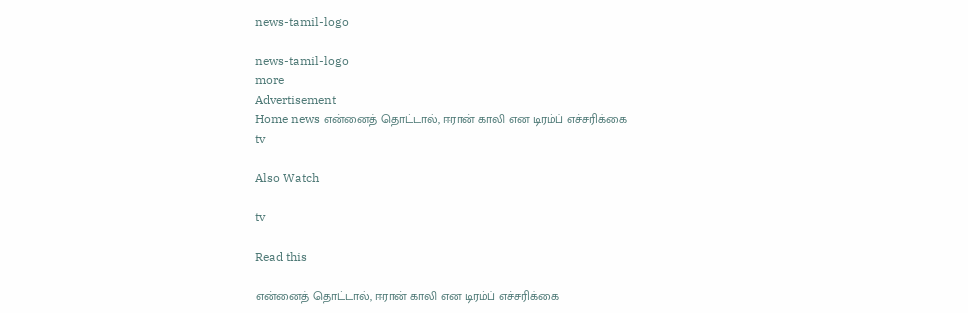news-tamil-logo

news-tamil-logo
more
Advertisement
Home news என்னைத் தொட்டால், ஈரான் காலி என டிரம்ப் எச்சரிக்கை
tv

Also Watch

tv

Read this

என்னைத் தொட்டால், ஈரான் காலி என டிரம்ப் எச்சரிக்கை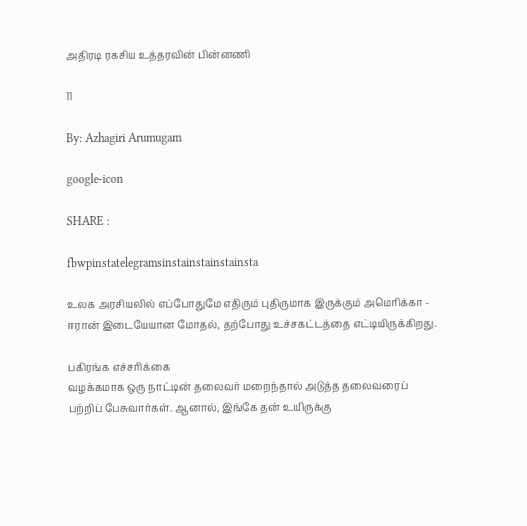அதிரடி ரகசிய உத்தரவின் பின்னணி

11

By: Azhagiri Arumugam

google-icon

SHARE :

fbwpinstatelegramsinstainstainstainsta

உலக அரசியலில் எப்போதுமே எதிரும் புதிருமாக இருக்கும் அமெரிக்கா - ஈரான் இடையேயான மோதல், தற்போது உச்சகட்டத்தை எட்டியிருக்கிறது.

பகிரங்க எச்சரிக்கை
வழக்கமாக ஒரு நாட்டின் தலைவர் மறைந்தால் அடுத்த தலைவரைப் பற்றிப் பேசுவார்கள். ஆனால், இங்கே தன் உயிருக்கு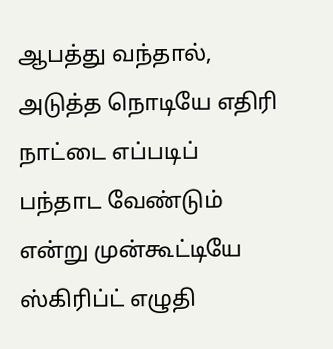ஆபத்து வந்தால், அடுத்த நொடியே எதிரி நாட்டை எப்படிப் பந்தாட வேண்டும் என்று முன்கூட்டியே ஸ்கிரிப்ட் எழுதி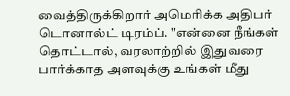வைத்திருக்கிறார் அமெரிக்க அதிபர் டொனால்ட் டிரம்ப். "என்னை நீங்கள் தொட்டால், வரலாற்றில் இதுவரை பார்க்காத அளவுக்கு உங்கள் மீது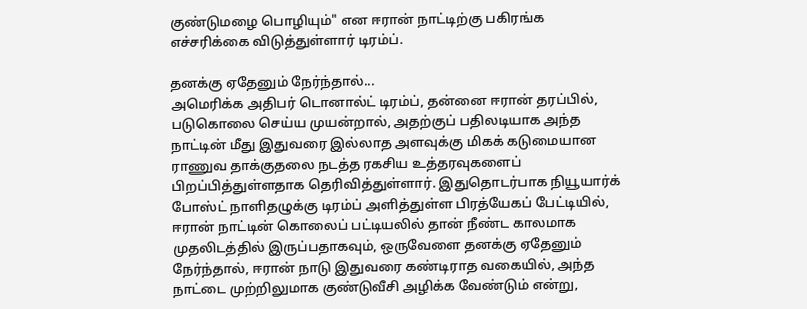குண்டுமழை பொழியும்" என ஈரான் நாட்டிற்கு பகிரங்க எச்சரிக்கை விடுத்துள்ளார் டிரம்ப்.

தனக்கு ஏதேனும் நேர்ந்தால்...
அமெரிக்க அதிபர் டொனால்ட் டிரம்ப், தன்னை ஈரான் தரப்பில், படுகொலை செய்ய முயன்றால், அதற்குப் பதிலடியாக அந்த நாட்டின் மீது இதுவரை இல்லாத அளவுக்கு மிகக் கடுமையான ராணுவ தாக்குதலை நடத்த ரகசிய உத்தரவுகளைப் பிறப்பித்துள்ளதாக தெரிவித்துள்ளார். இதுதொடர்பாக நியூயார்க் போஸ்ட் நாளிதழுக்கு டிரம்ப் அளித்துள்ள பிரத்யேகப் பேட்டியில், ஈரான் நாட்டின் கொலைப் பட்டியலில் தான் நீண்ட காலமாக முதலிடத்தில் இருப்பதாகவும், ஒருவேளை தனக்கு ஏதேனும் நேர்ந்தால், ஈரான் நாடு இதுவரை கண்டிராத வகையில், அந்த நாட்டை முற்றிலுமாக குண்டுவீசி அழிக்க வேண்டும் என்று,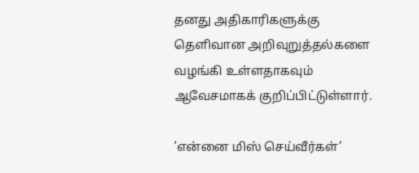தனது அதிகாரிகளுக்கு தெளிவான அறிவுறுத்தல்களை வழங்கி உள்ளதாகவும் ஆவேசமாகக் குறிப்பிட்டுள்ளார்.

’என்னை மிஸ் செய்வீர்கள்’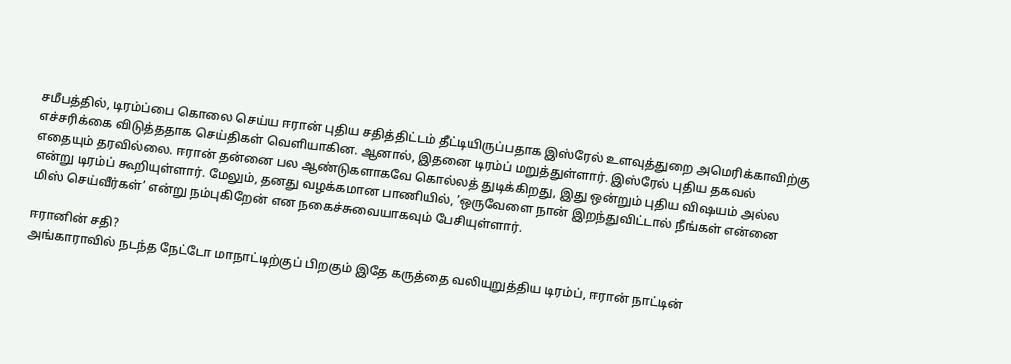சமீபத்தில், டிரம்ப்பை கொலை செய்ய ஈரான் புதிய சதித்திட்டம் தீட்டியிருப்பதாக இஸ்ரேல் உளவுத்துறை அமெரிக்காவிற்கு எச்சரிக்கை விடுத்ததாக செய்திகள் வெளியாகின. ஆனால், இதனை டிரம்ப் மறுத்துள்ளார். இஸ்ரேல் புதிய தகவல் எதையும் தரவில்லை. ஈரான் தன்னை பல ஆண்டுகளாகவே கொல்லத் துடிக்கிறது, இது ஒன்றும் புதிய விஷயம் அல்ல என்று டிரம்ப் கூறியுள்ளார். மேலும், தனது வழக்கமான பாணியில், ’ஒருவேளை நான் இறந்துவிட்டால் நீங்கள் என்னை மிஸ் செய்வீர்கள்’ என்று நம்புகிறேன் என நகைச்சுவையாகவும் பேசியுள்ளார்.

ஈரானின் சதி?
அங்காராவில் நடந்த நேட்டோ மாநாட்டிற்குப் பிறகும் இதே கருத்தை வலியுறுத்திய டிரம்ப், ஈரான் நாட்டின்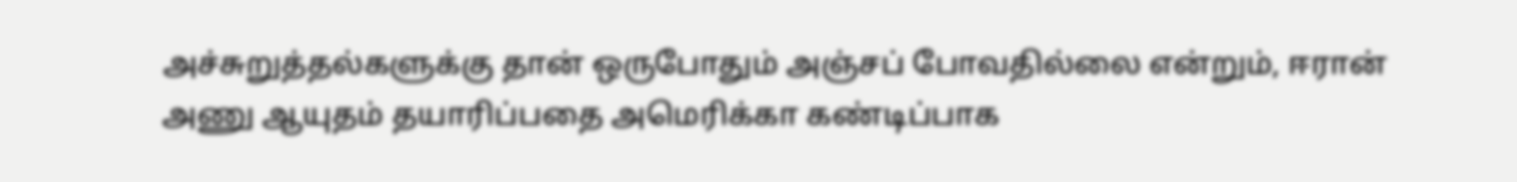அச்சுறுத்தல்களுக்கு தான் ஒருபோதும் அஞ்சப் போவதில்லை என்றும், ஈரான் அணு ஆயுதம் தயாரிப்பதை அமெரிக்கா கண்டிப்பாக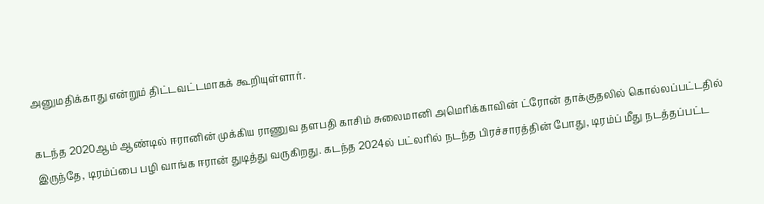அனுமதிக்காது என்றும் திட்டவட்டமாகக் கூறியுள்ளார்.

கடந்த 2020ஆம் ஆண்டில் ஈரானின் முக்கிய ராணுவ தளபதி காசிம் சுலைமானி அமெரிக்காவின் ட்ரோன் தாக்குதலில் கொல்லப்பட்டதில் இருந்தே, டிரம்ப்பை பழி வாங்க ஈரான் துடித்து வருகிறது. கடந்த 2024ல் பட்லரில் நடந்த பிரச்சாரத்தின் போது, டிரம்ப் மீது நடத்தப்பட்ட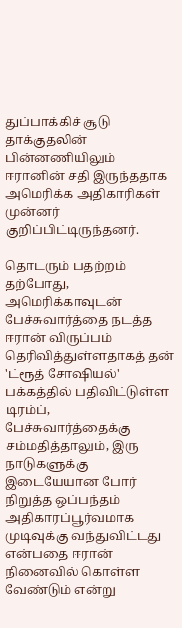துப்பாக்கிச் சூடு தாக்குதலின் பின்னணியிலும் ஈரானின் சதி இருந்ததாக அமெரிக்க அதிகாரிகள் முன்னர் குறிப்பிட்டிருந்தனர்.

தொடரும் பதற்றம்
தற்போது, அமெரிக்காவுடன் பேச்சுவார்த்தை நடத்த ஈரான் விருப்பம் தெரிவித்துள்ளதாகத் தன் 'ட்ரூத் சோஷியல்' பக்கத்தில் பதிவிட்டுள்ள டிரம்ப், பேச்சுவார்த்தைக்கு சம்மதித்தாலும், இரு நாடுகளுக்கு இடையேயான போர் நிறுத்த ஒப்பந்தம் அதிகாரப்பூர்வமாக முடிவுக்கு வந்துவிட்டது என்பதை ஈரான் நினைவில் கொள்ள வேண்டும் என்று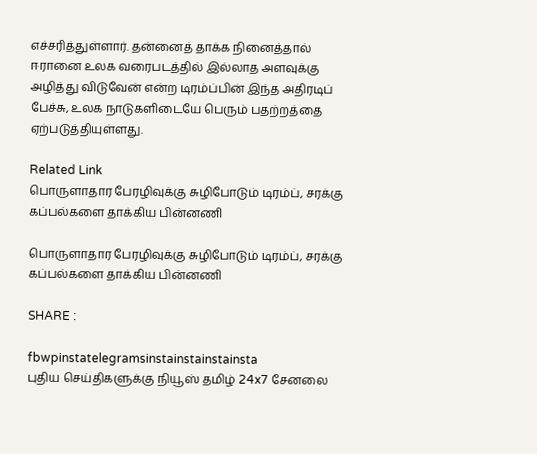எச்சரித்துள்ளார். தன்னைத் தாக்க நினைத்தால் ஈரானை உலக வரைபடத்தில் இல்லாத அளவுக்கு அழித்து விடுவேன் என்ற டிரம்ப்பின் இந்த அதிரடிப் பேச்சு, உலக நாடுகளிடையே பெரும் பதற்றத்தை ஏற்படுத்தியுள்ளது.

Related Link
பொருளாதார பேரழிவுக்கு சுழிபோடும் டிரம்ப், சரக்கு கப்பல்களை தாக்கிய பின்னணி

பொருளாதார பேரழிவுக்கு சுழிபோடும் டிரம்ப், சரக்கு கப்பல்களை தாக்கிய பின்னணி

SHARE :

fbwpinstatelegramsinstainstainstainsta
புதிய செய்திகளுக்கு நியூஸ் தமிழ் 24x7 சேனலை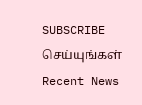SUBSCRIBE செய்யுங்கள்
Recent News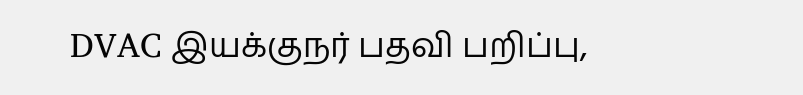DVAC இயக்குநர் பதவி பறிப்பு,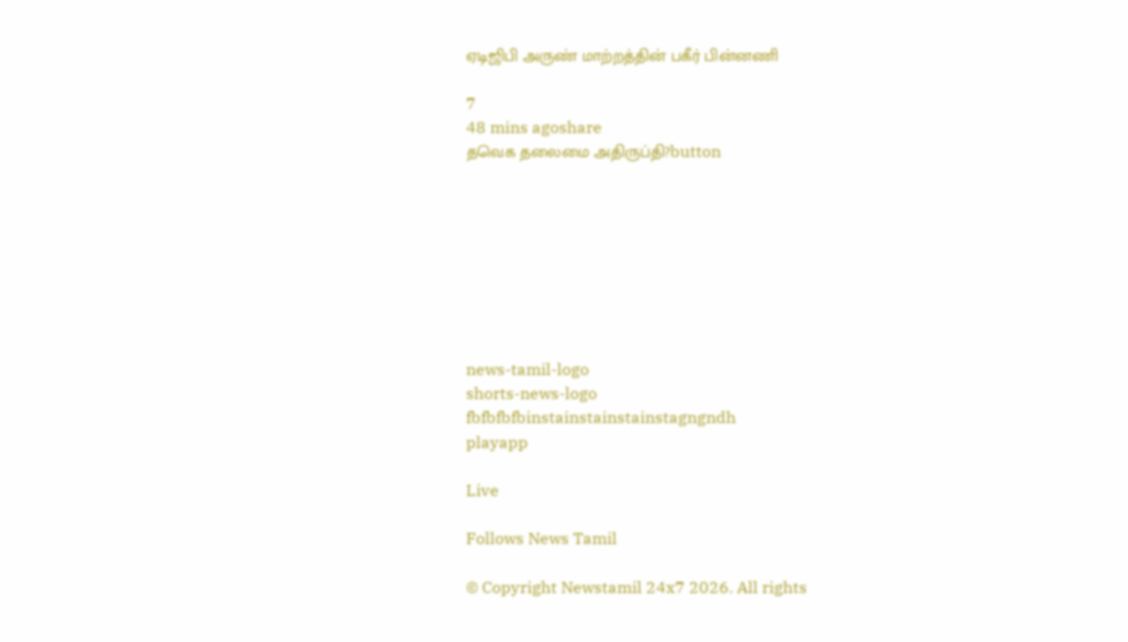ஏடிஜிபி அருண் மாற்றத்தின் பகீர் பின்னணி

7
48 mins agoshare
தவெக தலைமை அதிருப்தி?button








news-tamil-logo
shorts-news-logo
fbfbfbfbinstainstainstainstagngndh
playapp

Live

Follows News Tamil

© Copyright Newstamil 24x7 2026. All rights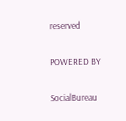reserved

POWERED BY

SocialBureau